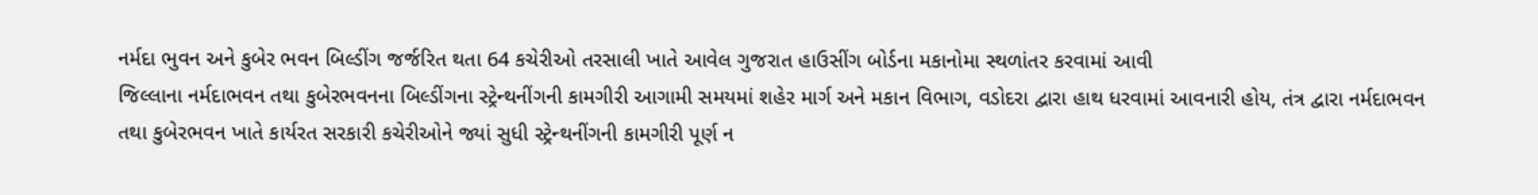નર્મદા ભુવન અને કુબેર ભવન બિલ્ડીંગ જર્જરિત થતા 64 કચેરીઓ તરસાલી ખાતે આવેલ ગુજરાત હાઉસીંગ બોર્ડના મકાનોમા સ્થળાંતર કરવામાં આવી
જિલ્લાના નર્મદાભવન તથા કુબેરભવનના બિલ્ડીંગના સ્ટ્રેન્થનીંગની કામગીરી આગામી સમયમાં શહેર માર્ગ અને મકાન વિભાગ, વડોદરા દ્વારા હાથ ધરવામાં આવનારી હોય, તંત્ર દ્વારા નર્મદાભવન તથા કુબેરભવન ખાતે કાર્યરત સરકારી કચેરીઓને જ્યાં સુધી સ્ટ્રેન્થનીંગની કામગીરી પૂર્ણ ન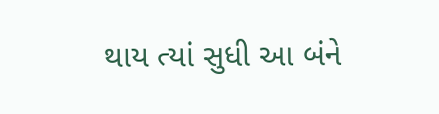થાય ત્યાં સુધી આ બંને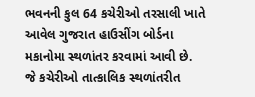ભવનની કુલ 64 કચેરીઓ તરસાલી ખાતે આવેલ ગુજરાત હાઉસીંગ બોર્ડના મકાનોમા સ્થળાંતર કરવામાં આવી છે. જે કચેરીઓ તાત્કાલિક સ્થળાંતરીત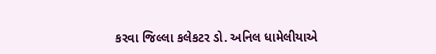કરવા જિલ્લા કલેકટર ડો. અનિલ ધામેલીયાએ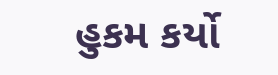હુકમ કર્યો